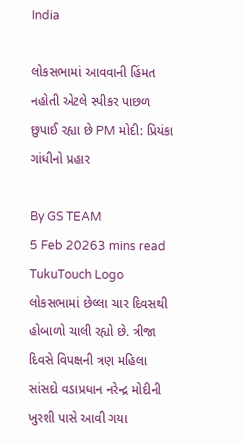India

લોકસભામાં આવવાની હિંમત નહોતી એટલે સ્પીકર પાછળ છુપાઈ રહ્યા છે PM મોદી: પ્રિયંકા ગાંધીનો પ્રહાર

By GS TEAM
5 Feb 20263 mins read
TukuTouch Logo
લોકસભામાં છેલ્લા ચાર દિવસથી હોબાળો ચાલી રહ્યો છે. ત્રીજા દિવસે વિપક્ષની ત્રણ મહિલા સાંસદો વડાપ્રધાન નરેન્દ્ર મોદીની ખુરશી પાસે આવી ગયા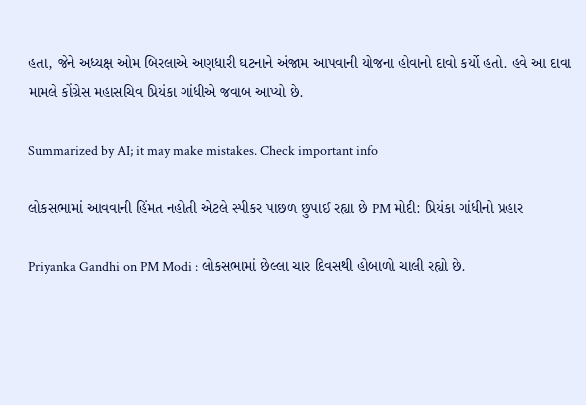હતા, જેને અધ્યક્ષ ઓમ બિરલાએ અણધારી ઘટનાને અંજામ આપવાની યોજના હોવાનો દાવો કર્યો હતો. હવે આ દાવા મામલે કોંગ્રેસ મહાસચિવ પ્રિયંકા ગાંધીએ જવાબ આપ્યો છે.

Summarized by AI; it may make mistakes. Check important info

લોકસભામાં આવવાની હિંમત નહોતી એટલે સ્પીકર પાછળ છુપાઈ રહ્યા છે PM મોદી: પ્રિયંકા ગાંધીનો પ્રહાર

Priyanka Gandhi on PM Modi : લોકસભામાં છેલ્લા ચાર દિવસથી હોબાળો ચાલી રહ્યો છે.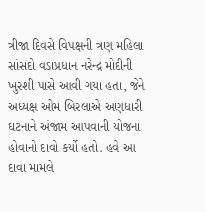ત્રીજા દિવસે વિપક્ષની ત્રણ મહિલા સાંસદો વડાપ્રધાન નરેન્દ્ર મોદીની ખુરશી પાસે આવી ગયા હતા, જેને અધ્યક્ષ ઓમ બિરલાએ અણધારી ઘટનાને અંજામ આપવાની યોજના હોવાનો દાવો કર્યો હતો. હવે આ દાવા મામલે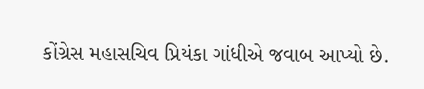કોંગ્રેસ મહાસચિવ પ્રિયંકા ગાંધીએ જવાબ આપ્યો છે.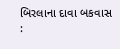બિરલાના દાવા બકવાસ :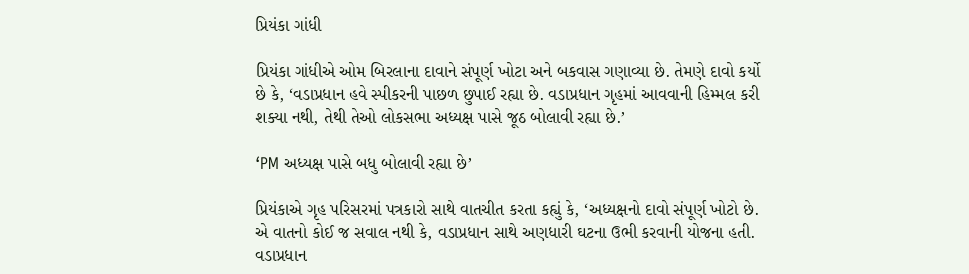પ્રિયંકા ગાંધી

પ્રિયંકા ગાંધીએ ઓમ બિરલાના દાવાને સંપૂર્ણ ખોટા અને બકવાસ ગણાવ્યા છે. તેમણે દાવો કર્યો છે કે, ‘વડાપ્રધાન હવે સ્પીકરની પાછળ છુપાઈ રહ્યા છે. વડાપ્રધાન ગૃહમાં આવવાની હિમ્મલ કરી શક્યા નથી, તેથી તેઓ લોકસભા અધ્યક્ષ પાસે જૂઠ બોલાવી રહ્યા છે.’

‘PM અધ્યક્ષ પાસે બધુ બોલાવી રહ્યા છે’

પ્રિયંકાએ ગૃહ પરિસરમાં પત્રકારો સાથે વાતચીત કરતા કહ્યું કે, ‘અધ્યક્ષનો દાવો સંપૂર્ણ ખોટો છે. એ વાતનો કોઈ જ સવાલ નથી કે, વડાપ્રધાન સાથે અણધારી ઘટના ઉભી કરવાની યોજના હતી. વડાપ્રધાન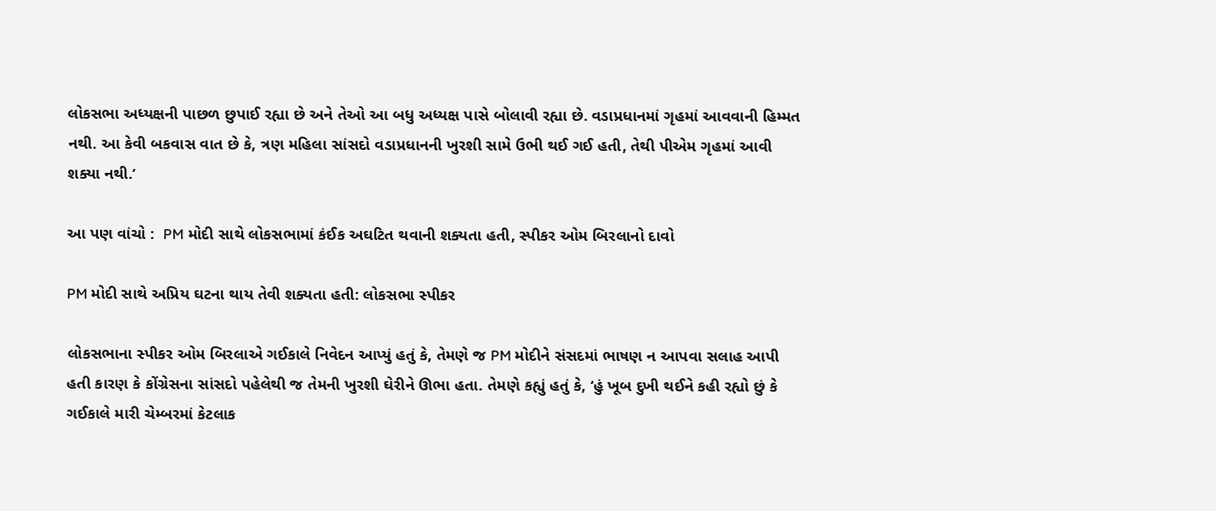લોકસભા અધ્યક્ષની પાછળ છુપાઈ રહ્યા છે અને તેઓ આ બધુ અધ્યક્ષ પાસે બોલાવી રહ્યા છે. વડાપ્રધાનમાં ગૃહમાં આવવાની હિમ્મત નથી. આ કેવી બકવાસ વાત છે કે, ત્રણ મહિલા સાંસદો વડાપ્રધાનની ખુરશી સામે ઉભી થઈ ગઈ હતી, તેથી પીએમ ગૃહમાં આવી શક્યા નથી.’

આ પણ વાંચો :  PM મોદી સાથે લોકસભામાં કંઈક અઘટિત થવાની શક્યતા હતી, સ્પીકર ઓમ બિરલાનો દાવો

PM મોદી સાથે અપ્રિય ઘટના થાય તેવી શક્યતા હતી: લોકસભા સ્પીકર

લોકસભાના સ્પીકર ઓમ બિરલાએ ગઈકાલે નિવેદન આપ્યું હતું કે, તેમણે જ PM મોદીને સંસદમાં ભાષણ ન આપવા સલાહ આપી હતી કારણ કે કોંગ્રેસના સાંસદો પહેલેથી જ તેમની ખુરશી ઘેરીને ઊભા હતા. તેમણે કહ્યું હતું કે, ‘હું ખૂબ દુખી થઈને કહી રહ્યો છું કે ગઈકાલે મારી ચેમ્બરમાં કેટલાક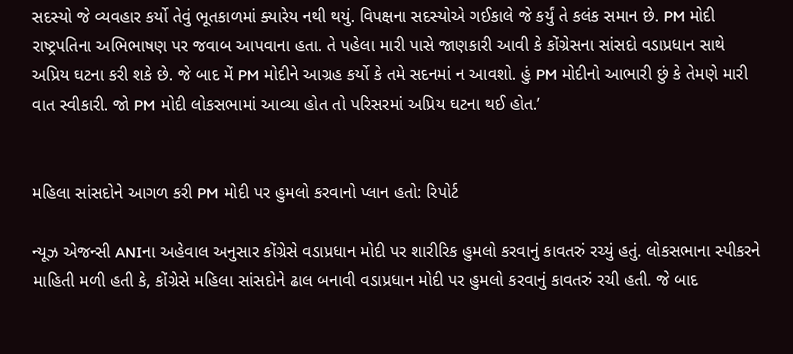સદસ્યો જે વ્યવહાર કર્યો તેવું ભૂતકાળમાં ક્યારેય નથી થયું. વિપક્ષના સદસ્યોએ ગઈકાલે જે કર્યું તે કલંક સમાન છે. PM મોદી રાષ્ટ્રપતિના અભિભાષણ પર જવાબ આપવાના હતા. તે પહેલા મારી પાસે જાણકારી આવી કે કોંગ્રેસના સાંસદો વડાપ્રધાન સાથે અપ્રિય ઘટના કરી શકે છે. જે બાદ મેં PM મોદીને આગ્રહ કર્યો કે તમે સદનમાં ન આવશો. હું PM મોદીનો આભારી છું કે તેમણે મારી વાત સ્વીકારી. જો PM મોદી લોકસભામાં આવ્યા હોત તો પરિસરમાં અપ્રિય ઘટના થઈ હોત.’


મહિલા સાંસદોને આગળ કરી PM મોદી પર હુમલો કરવાનો પ્લાન હતો: રિપોર્ટ

ન્યૂઝ એજન્સી ANIના અહેવાલ અનુસાર કોંગ્રેસે વડાપ્રધાન મોદી પર શારીરિક હુમલો કરવાનું કાવતરું રચ્યું હતું. લોકસભાના સ્પીકરને માહિતી મળી હતી કે, કોંગ્રેસે મહિલા સાંસદોને ઢાલ બનાવી વડાપ્રધાન મોદી પર હુમલો કરવાનું કાવતરું રચી હતી. જે બાદ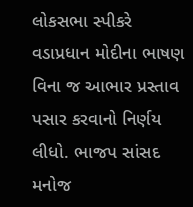લોકસભા સ્પીકરે વડાપ્રધાન મોદીના ભાષણ વિના જ આભાર પ્રસ્તાવ પસાર કરવાનો નિર્ણય લીધો. ભાજપ સાંસદ મનોજ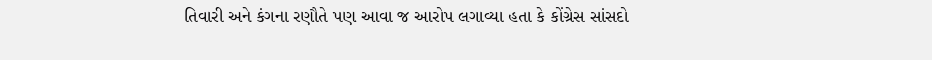તિવારી અને કંગના રણૌતે પણ આવા જ આરોપ લગાવ્યા હતા કે કોંગ્રેસ સાંસદો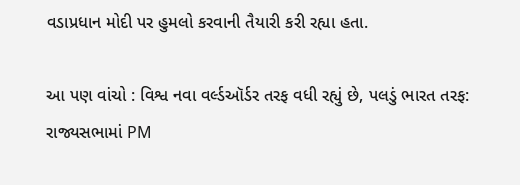વડાપ્રધાન મોદી પર હુમલો કરવાની તૈયારી કરી રહ્યા હતા.

આ પણ વાંચો : વિશ્વ નવા વર્લ્ડઑર્ડર તરફ વધી રહ્યું છે, પલડું ભારત તરફ: રાજ્યસભામાં PM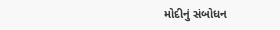મોદીનું સંબોધન